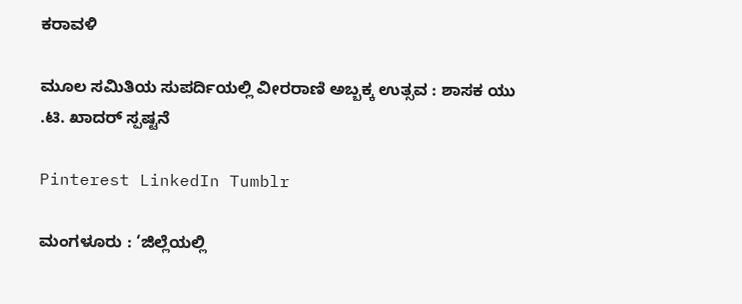ಕರಾವಳಿ

ಮೂಲ ಸಮಿತಿಯ ಸುಪರ್ದಿಯಲ್ಲಿ ವೀರರಾಣಿ ಅಬ್ಬಕ್ಕ ಉತ್ಸವ : ಶಾಸಕ ಯು .ಟಿ. ಖಾದರ್ ಸ್ಪಷ್ಟನೆ

Pinterest LinkedIn Tumblr

ಮಂಗಳೂರು : ‘ಜಿಲ್ಲೆಯಲ್ಲಿ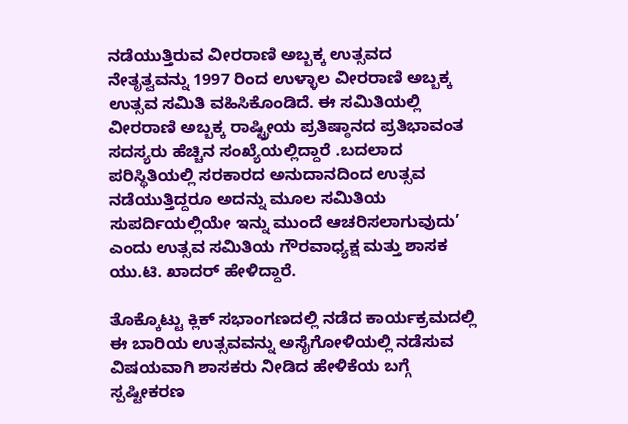ನಡೆಯುತ್ತಿರುವ ವೀರರಾಣಿ ಅಬ್ಬಕ್ಕ ಉತ್ಸವದ ನೇತೃತ್ವವನ್ನು 1997 ರಿಂದ ಉಳ್ಳಾಲ ವೀರರಾಣಿ ಅಬ್ಬಕ್ಕ ಉತ್ಸವ ಸಮಿತಿ ವಹಿಸಿಕೊಂಡಿದೆ. ಈ ಸಮಿತಿಯಲ್ಲಿ ವೀರರಾಣಿ ಅಬ್ಬಕ್ಕ ರಾಷ್ಟ್ರೀಯ ಪ್ರತಿಷ್ಠಾನದ ಪ್ರತಿಭಾವಂತ ಸದಸ್ಯರು ಹೆಚ್ಚಿನ ಸಂಖ್ಯೆಯಲ್ಲಿದ್ದಾರೆ .ಬದಲಾದ ಪರಿಸ್ಥಿತಿಯಲ್ಲಿ ಸರಕಾರದ ಅನುದಾನದಿಂದ ಉತ್ಸವ ನಡೆಯುತ್ತಿದ್ದರೂ ಅದನ್ನು ಮೂಲ ಸಮಿತಿಯ ಸುಪರ್ದಿಯಲ್ಲಿಯೇ ಇನ್ನು ಮುಂದೆ ಆಚರಿಸಲಾಗುವುದು’ ಎಂದು ಉತ್ಸವ ಸಮಿತಿಯ ಗೌರವಾಧ್ಯಕ್ಷ ಮತ್ತು ಶಾಸಕ ಯು.ಟಿ. ಖಾದರ್ ಹೇಳಿದ್ದಾರೆ.

ತೊಕ್ಕೊಟ್ಟು ಕ್ಲಿಕ್ ಸಭಾಂಗಣದಲ್ಲಿ ನಡೆದ ಕಾರ್ಯಕ್ರಮದಲ್ಲಿ ಈ ಬಾರಿಯ ಉತ್ಸವವನ್ನು ಅಸೈಗೋಳಿಯಲ್ಲಿ ನಡೆಸುವ ವಿಷಯವಾಗಿ ಶಾಸಕರು ನೀಡಿದ ಹೇಳಿಕೆಯ ಬಗ್ಗೆ ಸ್ಪಷ್ಟೀಕರಣ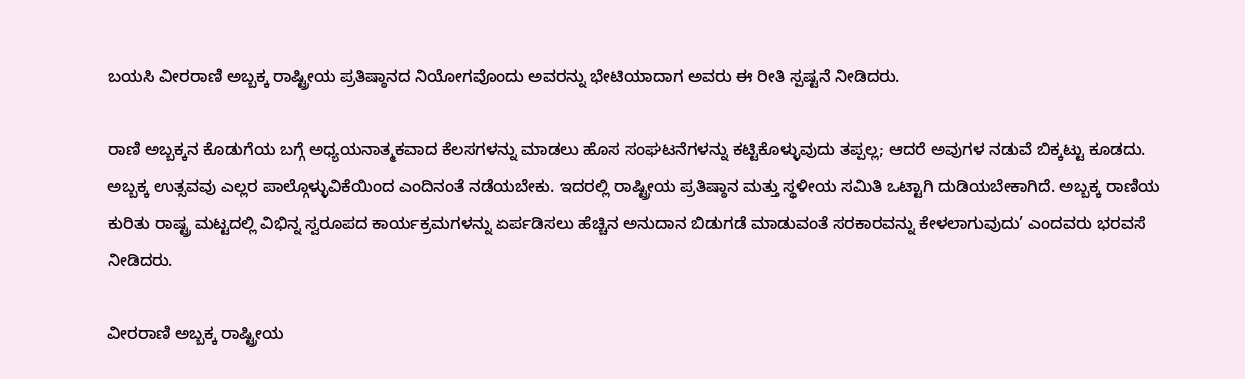ಬಯಸಿ ವೀರರಾಣಿ ಅಬ್ಬಕ್ಕ ರಾಷ್ಟ್ರೀಯ ಪ್ರತಿಷ್ಠಾನದ ನಿಯೋಗವೊಂದು ಅವರನ್ನು ಭೇಟಿಯಾದಾಗ ಅವರು ಈ ರೀತಿ ಸ್ಪಷ್ಟನೆ ನೀಡಿದರು.

ರಾಣಿ ಅಬ್ಬಕ್ಕನ ಕೊಡುಗೆಯ ಬಗ್ಗೆ ಅಧ್ಯಯನಾತ್ಮಕವಾದ ಕೆಲಸಗಳನ್ನು ಮಾಡಲು ಹೊಸ ಸಂಘಟನೆಗಳನ್ನು ಕಟ್ಟಿಕೊಳ್ಳುವುದು ತಪ್ಪಲ್ಲ; ಆದರೆ ಅವುಗಳ ನಡುವೆ ಬಿಕ್ಕಟ್ಟು ಕೂಡದು. ಅಬ್ಬಕ್ಕ ಉತ್ಸವವು ಎಲ್ಲರ ಪಾಲ್ಗೊಳ್ಳುವಿಕೆಯಿಂದ ಎಂದಿನಂತೆ ನಡೆಯಬೇಕು‌. ಇದರಲ್ಲಿ ರಾಷ್ಟ್ರೀಯ ಪ್ರತಿಷ್ಠಾನ ಮತ್ತು ಸ್ಥಳೀಯ ಸಮಿತಿ ಒಟ್ಟಾಗಿ ದುಡಿಯಬೇಕಾಗಿದೆ. ಅಬ್ಬಕ್ಕ ರಾಣಿಯ ಕುರಿತು ರಾಷ್ಟ್ರ ಮಟ್ಟದಲ್ಲಿ ವಿಭಿನ್ನ ಸ್ವರೂಪದ ಕಾರ್ಯಕ್ರಮಗಳನ್ನು ಏರ್ಪಡಿಸಲು ಹೆಚ್ಚಿನ ಅನುದಾನ ಬಿಡುಗಡೆ ಮಾಡುವಂತೆ ಸರಕಾರವನ್ನು ಕೇಳಲಾಗುವುದು’ ಎಂದವರು ಭರವಸೆ ನೀಡಿದರು.

ವೀರರಾಣಿ ಅಬ್ಬಕ್ಕ ರಾಷ್ಟ್ರೀಯ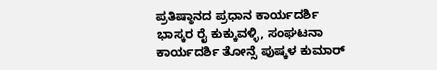ಪ್ರತಿಷ್ಠಾನದ ಪ್ರಧಾನ ಕಾರ್ಯದರ್ಶಿ ಭಾಸ್ಕರ ರೈ ಕುಕ್ಕುವಳ್ಳಿ, ಸಂಘಟನಾ ಕಾರ್ಯದರ್ಶಿ ತೋನ್ಸೆ ಪುಷ್ಕಳ ಕುಮಾರ್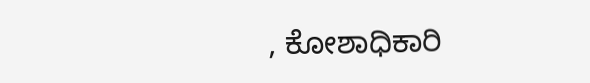, ಕೋಶಾಧಿಕಾರಿ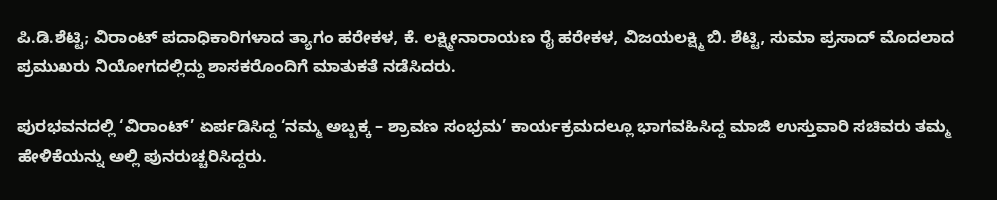ಪಿ.ಡಿ.ಶೆಟ್ಟಿ; ವಿರಾಂಟ್ ಪದಾಧಿಕಾರಿಗಳಾದ ತ್ಯಾಗಂ ಹರೇಕಳ, ಕೆ. ಲಕ್ಷ್ಮೀನಾರಾಯಣ ರೈ ಹರೇಕಳ, ವಿಜಯಲಕ್ಷ್ಮಿ ಬಿ. ಶೆಟ್ಟಿ, ಸುಮಾ ಪ್ರಸಾದ್ ಮೊದಲಾದ ಪ್ರಮುಖರು ನಿಯೋಗದಲ್ಲಿದ್ದು ಶಾಸಕರೊಂದಿಗೆ ಮಾತುಕತೆ ನಡೆಸಿದರು.

ಪುರಭವನದಲ್ಲಿ ‘ವಿರಾಂಟ್’ ಏರ್ಪಡಿಸಿದ್ದ ‘ನಮ್ಮ ಅಬ್ಬಕ್ಕ – ಶ್ರಾವಣ ಸಂಭ್ರಮ’ ಕಾರ್ಯಕ್ರಮದಲ್ಲೂ ಭಾಗವಹಿಸಿದ್ದ ಮಾಜಿ ಉಸ್ತುವಾರಿ ಸಚಿವರು ತಮ್ಮ ಹೇಳಿಕೆಯನ್ನು ಅಲ್ಲಿ ಪುನರುಚ್ಚರಿಸಿದ್ದರು.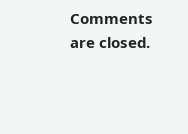Comments are closed.